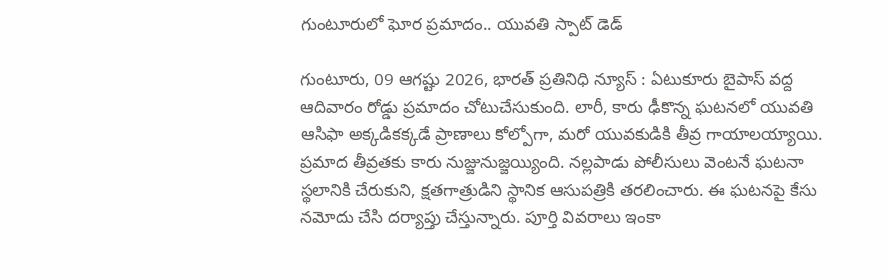గుంటూరులో ఘోర ప్రమాదం.. యువతి స్పాట్ డెడ్

గుంటూరు, 09 ఆగష్టు 2026, భారత్ ప్రతినిధి న్యూస్ : ఏటుకూరు బైపాస్ వద్ద ఆదివారం రోడ్డు ప్రమాదం చోటుచేసుకుంది. లారీ, కారు ఢీకొన్న ఘటనలో యువతి ఆసిఫా అక్కడికక్కడే ప్రాణాలు కోల్పోగా, మరో యువకుడికి తీవ్ర గాయాలయ్యాయి. ప్రమాద తీవ్రతకు కారు నుజ్జునుజ్జయ్యింది. నల్లపాడు పోలీసులు వెంటనే ఘటనా స్థలానికి చేరుకుని, క్షతగాత్రుడిని స్థానిక ఆసుపత్రికి తరలించారు. ఈ ఘటనపై కేసు నమోదు చేసి దర్యాప్తు చేస్తున్నారు. పూర్తి వివరాలు ఇంకా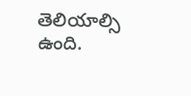తెలియాల్సి ఉంది.